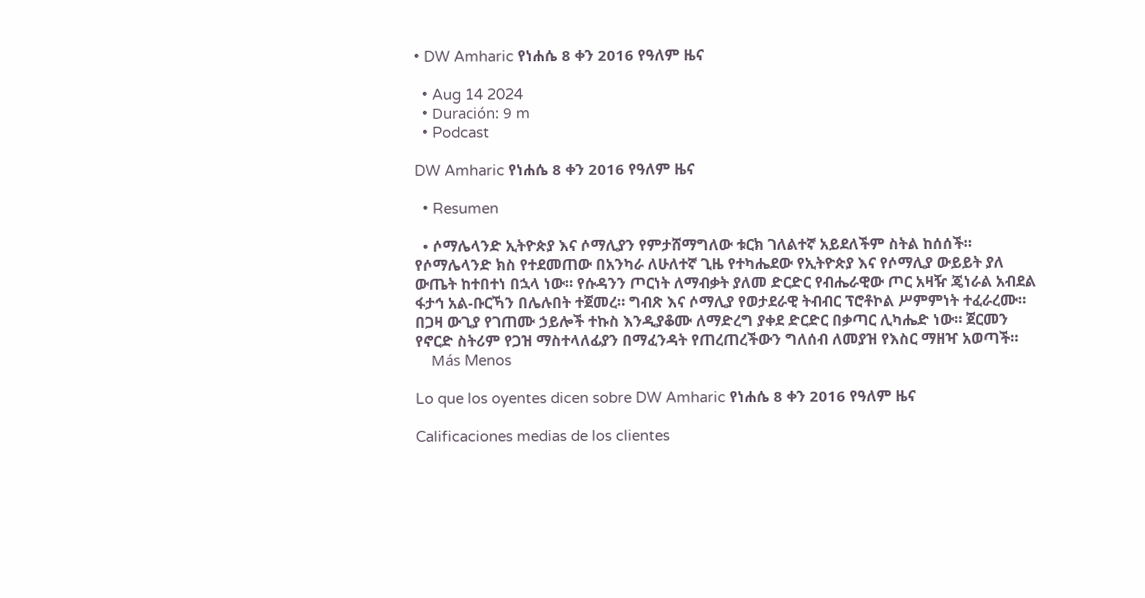• DW Amharic የነሐሴ 8 ቀን 2016 የዓለም ዜና

  • Aug 14 2024
  • Duración: 9 m
  • Podcast

DW Amharic የነሐሴ 8 ቀን 2016 የዓለም ዜና

  • Resumen

  • ሶማሌላንድ ኢትዮጵያ እና ሶማሊያን የምታሸማግለው ቱርክ ገለልተኛ አይደለችም ስትል ከሰሰች። የሶማሌላንድ ክስ የተደመጠው በአንካራ ለሁለተኛ ጊዜ የተካሔደው የኢትዮጵያ እና የሶማሊያ ውይይት ያለ ውጤት ከተበተነ በኋላ ነው። የሱዳንን ጦርነት ለማብቃት ያለመ ድርድር የብሔራዊው ጦር አዛዥ ጄነራል አብደል ፋታኅ አል-ቡርኻን በሌሉበት ተጀመረ። ግብጽ እና ሶማሊያ የወታደራዊ ትብብር ፕሮቶኮል ሥምምነት ተፈራረሙ። በጋዛ ውጊያ የገጠሙ ኃይሎች ተኩስ እንዲያቆሙ ለማድረግ ያቀደ ድርድር በቃጣር ሊካሔድ ነው። ጀርመን የኖርድ ስትሪም የጋዝ ማስተላለፊያን በማፈንዳት የጠረጠረችውን ግለሰብ ለመያዝ የእስር ማዘዣ አወጣች።
    Más Menos

Lo que los oyentes dicen sobre DW Amharic የነሐሴ 8 ቀን 2016 የዓለም ዜና

Calificaciones medias de los clientes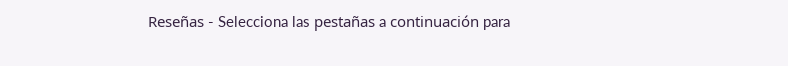Reseñas - Selecciona las pestañas a continuación para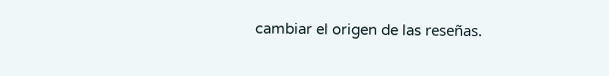cambiar el origen de las reseñas.